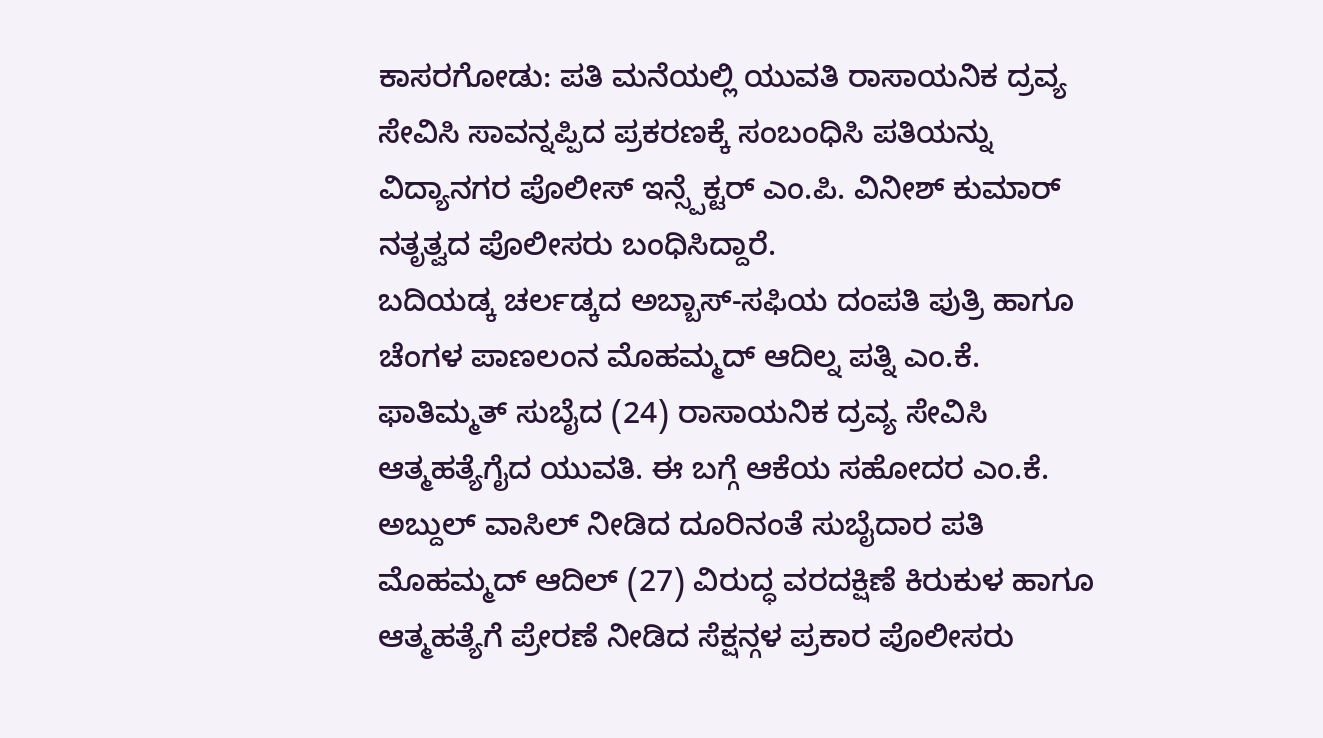ಕಾಸರಗೋಡು: ಪತಿ ಮನೆಯಲ್ಲಿ ಯುವತಿ ರಾಸಾಯನಿಕ ದ್ರವ್ಯ ಸೇವಿಸಿ ಸಾವನ್ನಪ್ಪಿದ ಪ್ರಕರಣಕ್ಕೆ ಸಂಬಂಧಿಸಿ ಪತಿಯನ್ನು ವಿದ್ಯಾನಗರ ಪೊಲೀಸ್ ಇನ್ಸ್ಪೆಕ್ಟರ್ ಎಂ.ಪಿ. ವಿನೀಶ್ ಕುಮಾರ್ ನತೃತ್ವದ ಪೊಲೀಸರು ಬಂಧಿಸಿದ್ದಾರೆ.
ಬದಿಯಡ್ಕ ಚರ್ಲಡ್ಕದ ಅಬ್ಬಾಸ್-ಸಫಿಯ ದಂಪತಿ ಪುತ್ರಿ ಹಾಗೂ ಚೆಂಗಳ ಪಾಣಲಂನ ಮೊಹಮ್ಮದ್ ಆದಿಲ್ನ ಪತ್ನಿ ಎಂ.ಕೆ. ಫಾತಿಮ್ಮತ್ ಸುಬೈದ (24) ರಾಸಾಯನಿಕ ದ್ರವ್ಯ ಸೇವಿಸಿ ಆತ್ಮಹತ್ಯೆಗೈದ ಯುವತಿ. ಈ ಬಗ್ಗೆ ಆಕೆಯ ಸಹೋದರ ಎಂ.ಕೆ. ಅಬ್ದುಲ್ ವಾಸಿಲ್ ನೀಡಿದ ದೂರಿನಂತೆ ಸುಬೈದಾರ ಪತಿ ಮೊಹಮ್ಮದ್ ಆದಿಲ್ (27) ವಿರುದ್ಧ ವರದಕ್ಷಿಣೆ ಕಿರುಕುಳ ಹಾಗೂ ಆತ್ಮಹತ್ಯೆಗೆ ಪ್ರೇರಣೆ ನೀಡಿದ ಸೆಕ್ಷನ್ಗಳ ಪ್ರಕಾರ ಪೊಲೀಸರು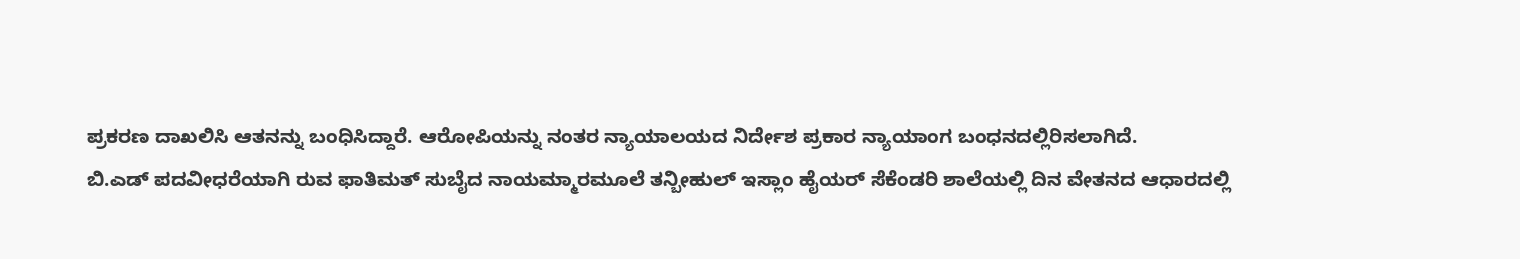ಪ್ರಕರಣ ದಾಖಲಿಸಿ ಆತನನ್ನು ಬಂಧಿಸಿದ್ದಾರೆ. ಆರೋಪಿಯನ್ನು ನಂತರ ನ್ಯಾಯಾಲಯದ ನಿರ್ದೇಶ ಪ್ರಕಾರ ನ್ಯಾಯಾಂಗ ಬಂಧನದಲ್ಲಿರಿಸಲಾಗಿದೆ.
ಬಿ.ಎಡ್ ಪದವೀಧರೆಯಾಗಿ ರುವ ಫಾತಿಮತ್ ಸುಬೈದ ನಾಯಮ್ಮಾರಮೂಲೆ ತನ್ಬೀಹುಲ್ ಇಸ್ಲಾಂ ಹೈಯರ್ ಸೆಕೆಂಡರಿ ಶಾಲೆಯಲ್ಲಿ ದಿನ ವೇತನದ ಆಧಾರದಲ್ಲಿ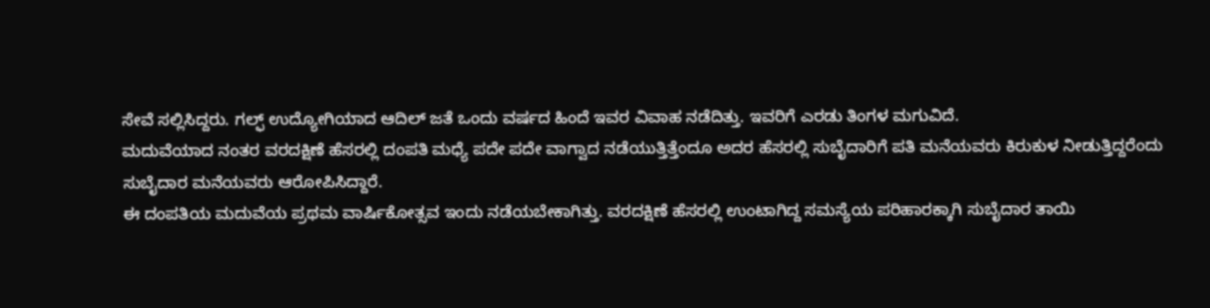ಸೇವೆ ಸಲ್ಲಿಸಿದ್ದರು. ಗಲ್ಫ್ ಉದ್ಯೋಗಿಯಾದ ಆದಿಲ್ ಜತೆ ಒಂದು ವರ್ಷದ ಹಿಂದೆ ಇವರ ವಿವಾಹ ನಡೆದಿತ್ತು. ಇವರಿಗೆ ಎರಡು ತಿಂಗಳ ಮಗುವಿದೆ.
ಮದುವೆಯಾದ ನಂತರ ವರದಕ್ಷಿಣೆ ಹೆಸರಲ್ಲಿ ದಂಪತಿ ಮಧ್ಯೆ ಪದೇ ಪದೇ ವಾಗ್ವಾದ ನಡೆಯುತ್ತಿತ್ತೆಂದೂ ಅದರ ಹೆಸರಲ್ಲಿ ಸುಬೈದಾರಿಗೆ ಪತಿ ಮನೆಯವರು ಕಿರುಕುಳ ನೀಡುತ್ತಿದ್ದರೆಂದು ಸುಬೈದಾರ ಮನೆಯವರು ಆರೋಪಿಸಿದ್ದಾರೆ.
ಈ ದಂಪತಿಯ ಮದುವೆಯ ಪ್ರಥಮ ವಾರ್ಷಿಕೋತ್ಸವ ಇಂದು ನಡೆಯಬೇಕಾಗಿತ್ತು. ವರದಕ್ಷಿಣೆ ಹೆಸರಲ್ಲಿ ಉಂಟಾಗಿದ್ದ ಸಮಸ್ಯೆಯ ಪರಿಹಾರಕ್ಕಾಗಿ ಸುಬೈದಾರ ತಾಯಿ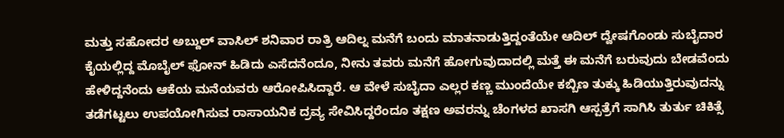ಮತ್ತು ಸಹೋದರ ಅಬ್ದುಲ್ ವಾಸಿಲ್ ಶನಿವಾರ ರಾತ್ರಿ ಆದಿಲ್ನ ಮನೆಗೆ ಬಂದು ಮಾತನಾಡುತ್ತಿದ್ದಂತೆಯೇ ಆದಿಲ್ ದ್ವೇಷಗೊಂಡು ಸುಬೈದಾರ ಕೈಯಲ್ಲಿದ್ದ ಮೊಬೈಲ್ ಫೋನ್ ಹಿಡಿದು ಎಸೆದನೆಂದೂ, ನೀನು ತವರು ಮನೆಗೆ ಹೋಗುವುದಾದಲ್ಲಿ ಮತ್ತೆ ಈ ಮನೆಗೆ ಬರುವುದು ಬೇಡವೆಂದು ಹೇಳಿದ್ದನೆಂದು ಆಕೆಯ ಮನೆಯವರು ಆರೋಪಿಸಿದ್ದಾರೆ. ಆ ವೇಳೆ ಸುಬೈದಾ ಎಲ್ಲರ ಕಣ್ಣ ಮುಂದೆಯೇ ಕಬ್ಬಿಣ ತುಕ್ಕು ಹಿಡಿಯುತ್ತಿರುವುದನ್ನು ತಡೆಗಟ್ಟಲು ಉಪಯೋಗಿಸುವ ರಾಸಾಯನಿಕ ದ್ರವ್ಯ ಸೇವಿಸಿದ್ದರೆಂದೂ ತಕ್ಷಣ ಅವರನ್ನು ಚೆಂಗಳದ ಖಾಸಗಿ ಆಸ್ಪತ್ರೆಗೆ ಸಾಗಿಸಿ ತುರ್ತು ಚಿಕಿತ್ಸೆ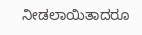ನೀಡಲಾಯಿತಾದರೂ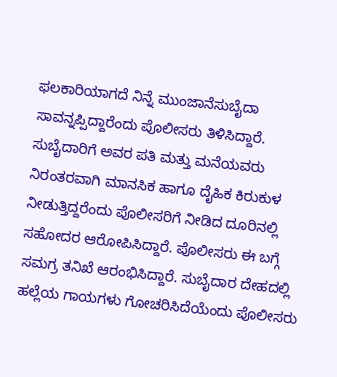ಫಲಕಾರಿಯಾಗದೆ ನಿನ್ನೆ ಮುಂಜಾನೆಸುಬೈದಾ ಸಾವನ್ನಪ್ಪಿದ್ದಾರೆಂದು ಪೊಲೀಸರು ತಿಳಿಸಿದ್ದಾರೆ.
ಸುಬೈದಾರಿಗೆ ಅವರ ಪತಿ ಮತ್ತು ಮನೆಯವರು ನಿರಂತರವಾಗಿ ಮಾನಸಿಕ ಹಾಗೂ ದೈಹಿಕ ಕಿರುಕುಳ ನೀಡುತ್ತಿದ್ದರೆಂದು ಪೊಲೀಸರಿಗೆ ನೀಡಿದ ದೂರಿನಲ್ಲಿ ಸಹೋದರ ಆರೋಪಿಸಿದ್ದಾರೆ. ಪೊಲೀಸರು ಈ ಬಗ್ಗೆ ಸಮಗ್ರ ತನಿಖೆ ಆರಂಭಿಸಿದ್ದಾರೆ. ಸುಬೈದಾರ ದೇಹದಲ್ಲಿ ಹಲ್ಲೆಯ ಗಾಯಗಳು ಗೋಚರಿಸಿದೆಯೆಂದು ಪೊಲೀಸರು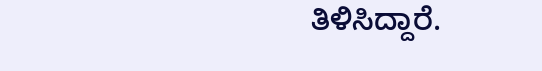ತಿಳಿಸಿದ್ದಾರೆ.